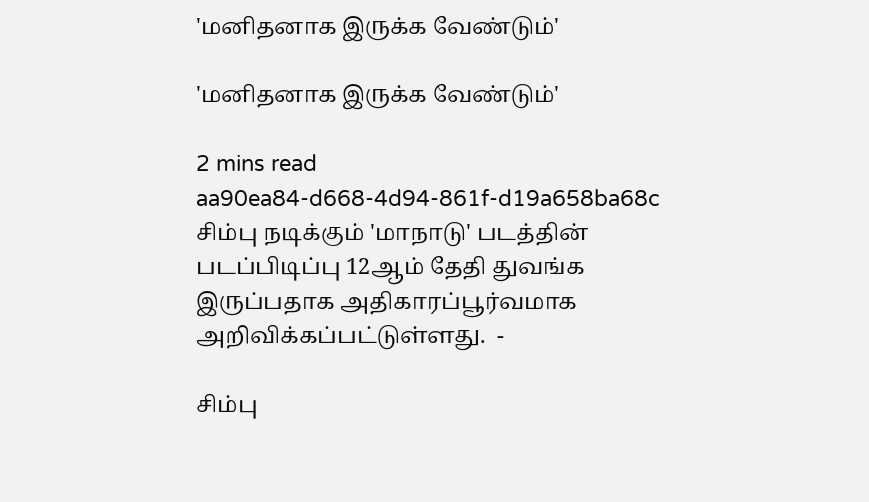'மனிதனாக இருக்க வேண்டும்'

'மனிதனாக இருக்க வேண்டும்'

2 mins read
aa90ea84-d668-4d94-861f-d19a658ba68c
சிம்பு நடிக்கும் 'மாநாடு' படத்தின் படப்பிடிப்பு 12ஆம் தேதி துவங்க இருப்பதாக அதிகாரப்பூர்வமாக அறிவிக்கப்பட்டுள்ளது.  -

சிம்பு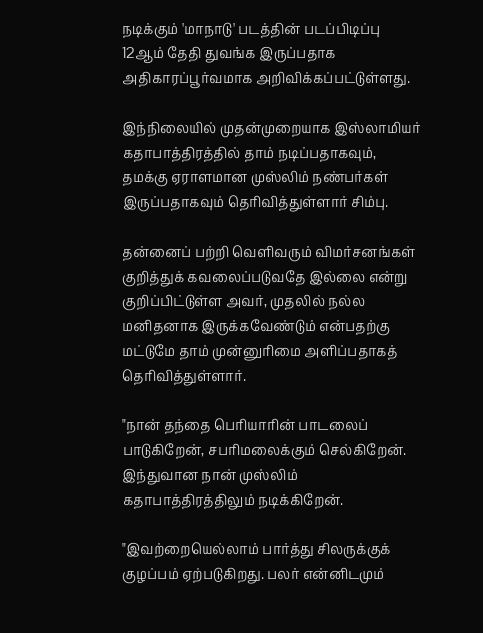நடிக்கும் 'மாநாடு' படத்தின் படப்பிடிப்பு 12ஆம் தேதி துவங்க இருப்பதாக அதிகாரப்பூர்வமாக அறிவிக்கப்பட்டுள்ளது.

இந்நிலையில் முதன்முறையாக இஸ்லாமியர் கதாபாத்திரத்தில் தாம் நடிப்பதாகவும், தமக்கு ஏராளமான முஸ்லிம் நண்பர்கள் இருப்பதாகவும் தெரிவித்துள்ளார் சிம்பு.

தன்னைப் பற்றி வெளிவரும் விமர்சனங்கள் குறித்துக் கவலைப்படுவதே இல்லை என்று குறிப்பிட்டுள்ள அவர், முதலில் நல்ல மனிதனாக இருக்கவேண்டும் என்பதற்கு மட்டுமே தாம் முன்னுரிமை அளிப்பதாகத் தெரிவித்துள்ளார்.

"நான் தந்தை பெரியாரின் பாடலைப் பாடுகிறேன், சபரிமலைக்கும் செல்கிறேன். இந்துவான நான் முஸ்லிம் கதாபாத்திரத்திலும் நடிக்கிறேன்.

"இவற்றையெல்லாம் பார்த்து சிலருக்குக் குழப்பம் ஏற்படுகிறது. பலர் என்னிடமும்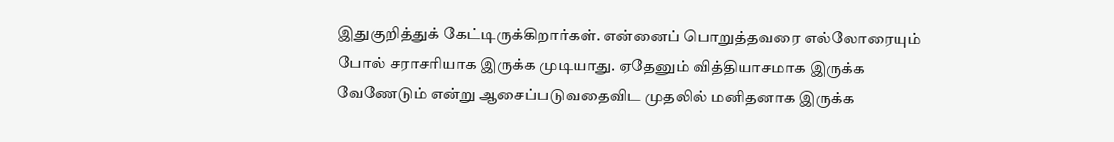இதுகுறித்துக் கேட்டிருக்கிறார்கள். என்னைப் பொறுத்தவரை எல்லோரையும் போல் சராசரியாக இருக்க முடியாது. ஏதேனும் வித்தியாசமாக இருக்க வேணேடும் என்று ஆசைப்படுவதைவிட முதலில் மனிதனாக இருக்க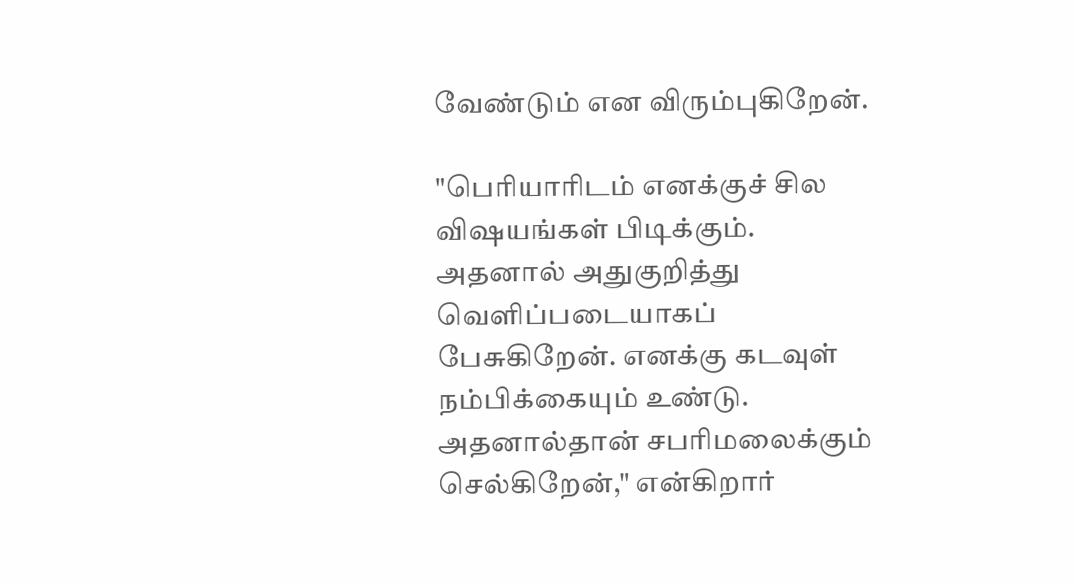வேண்டும் என விரும்புகிறேன்.

"பெரியாரிடம் எனக்குச் சில விஷயங்கள் பிடிக்கும். அதனால் அதுகுறித்து வெளிப்படையாகப் பேசுகிறேன். எனக்கு கடவுள் நம்பிக்கையும் உண்டு. அதனால்தான் சபரிமலைக்கும் செல்கிறேன்," என்கிறார்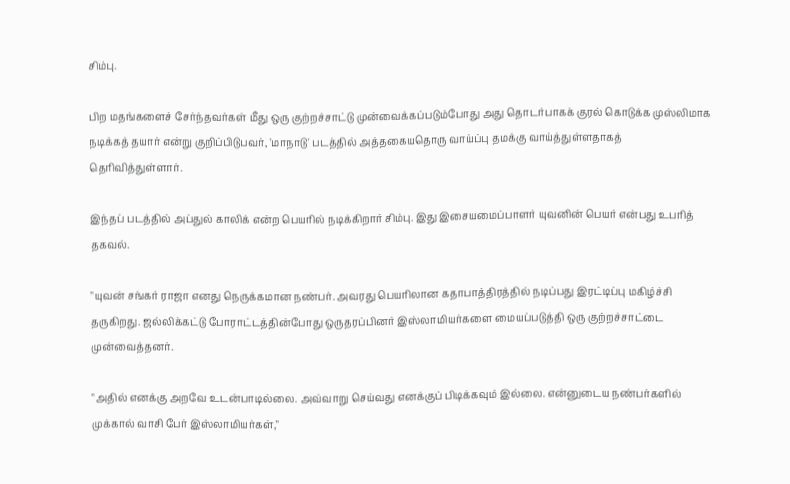சிம்பு.

பிற மதங்களைச் சேர்ந்தவர்கள் மீது ஒரு குற்றச்சாட்டு முன்வைக்கப்படும்போது அது தொடர்பாகக் குரல் கொடுக்க முஸ்லிமாக நடிக்கத் தயார் என்று குறிப்பிடுபவர், 'மாநாடு' படத்தில் அத்தகையதொரு வாய்ப்பு தமக்கு வாய்த்துள்ளதாகத் தெரிவித்துள்ளார்.

இந்தப் படத்தில் அப்துல் காலிக் என்ற பெயரில் நடிக்கிறார் சிம்பு. இது இசையமைப்பாளர் யுவனின் பெயர் என்பது உபரித் தகவல்.

"யுவன் சங்கர் ராஜா எனது நெருக்கமான நண்பர். அவரது பெயரிலான கதாபாத்திரத்தில் நடிப்பது இரட்டிப்பு மகிழ்ச்சி தருகிறது. ஜல்லிக்கட்டு போராட்டத்தின்போது ஒருதரப்பினர் இஸ்லாமியர்களை மையப்படுத்தி ஒரு குற்றச்சாட்டை முன்வைத்தனர்.

"அதில் எனக்கு அறவே உடன்பாடில்லை. அவ்வாறு செய்வது எனக்குப் பிடிக்கவும் இல்லை. என்னுடைய நண்பர்களில் முக்கால் வாசி பேர் இஸ்லாமியர்கள்,"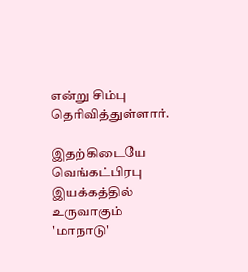என்று சிம்பு தெரிவித்துள்ளார்.

இதற்கிடையே வெங்கட்பிரபு இயக்கத்தில் உருவாகும் 'மாநாடு'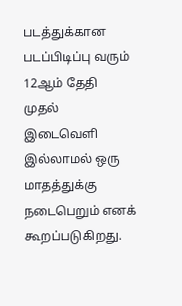படத்துக்கான படப்பிடிப்பு வரும் 12ஆம் தேதி முதல் இடைவெளி இல்லாமல் ஒரு மாதத்துக்கு நடைபெறும் எனக் கூறப்படுகிறது.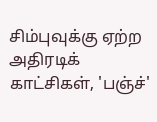சிம்புவுக்கு ஏற்ற அதிரடிக் காட்சிகள், 'பஞ்ச்'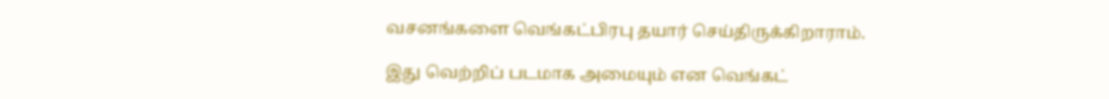வசனங்களை வெங்கட்பிரபு தயார் செய்திருக்கிறாராம்.

இது வெற்றிப் படமாக அமையும் என வெங்கட்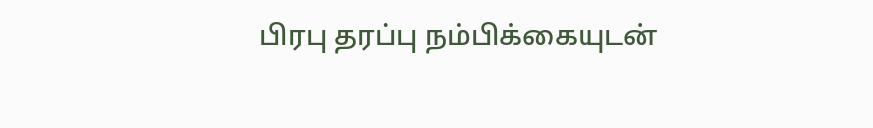பிரபு தரப்பு நம்பிக்கையுடன்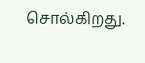சொல்கிறது.